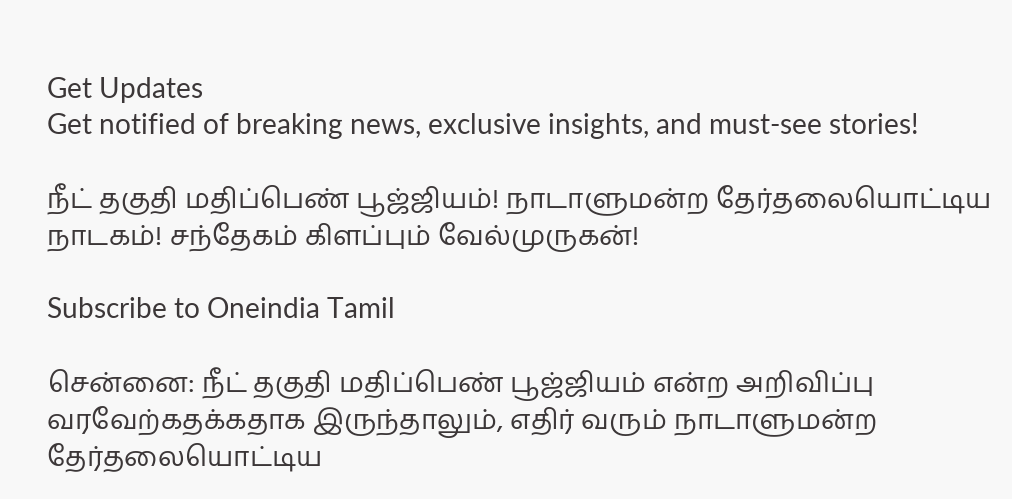Get Updates
Get notified of breaking news, exclusive insights, and must-see stories!

நீட் தகுதி மதிப்பெண் பூஜ்ஜியம்! நாடாளுமன்ற தேர்தலையொட்டிய நாடகம்! சந்தேகம் கிளப்பும் வேல்முருகன்!

Subscribe to Oneindia Tamil

சென்னை: நீட் தகுதி மதிப்பெண் பூஜ்ஜியம் என்ற அறிவிப்பு வரவேற்கதக்கதாக இருந்தாலும், எதிர் வரும் நாடாளுமன்ற தேர்தலையொட்டிய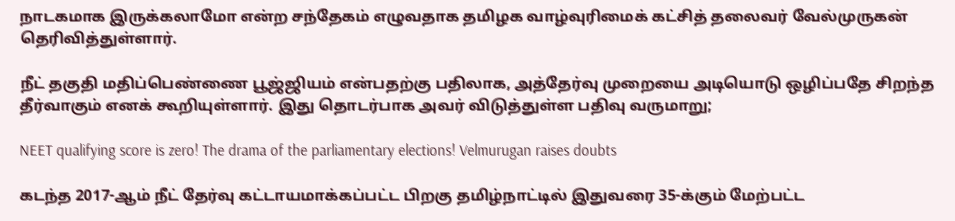நாடகமாக இருக்கலாமோ என்ற சந்தேகம் எழுவதாக தமிழக வாழ்வுரிமைக் கட்சித் தலைவர் வேல்முருகன் தெரிவித்துள்ளார்.

நீட் தகுதி மதிப்பெண்ணை பூஜ்ஜியம் என்பதற்கு பதிலாக, அத்தேர்வு முறையை அடியொடு ஒழிப்பதே சிறந்த தீர்வாகும் எனக் கூறியுள்ளார். இது தொடர்பாக அவர் விடுத்துள்ள பதிவு வருமாறு;

NEET qualifying score is zero! The drama of the parliamentary elections! Velmurugan raises doubts

கடந்த 2017-ஆம் நீட் தேர்வு கட்டாயமாக்கப்பட்ட பிறகு தமிழ்நாட்டில் இதுவரை 35-க்கும் மேற்பட்ட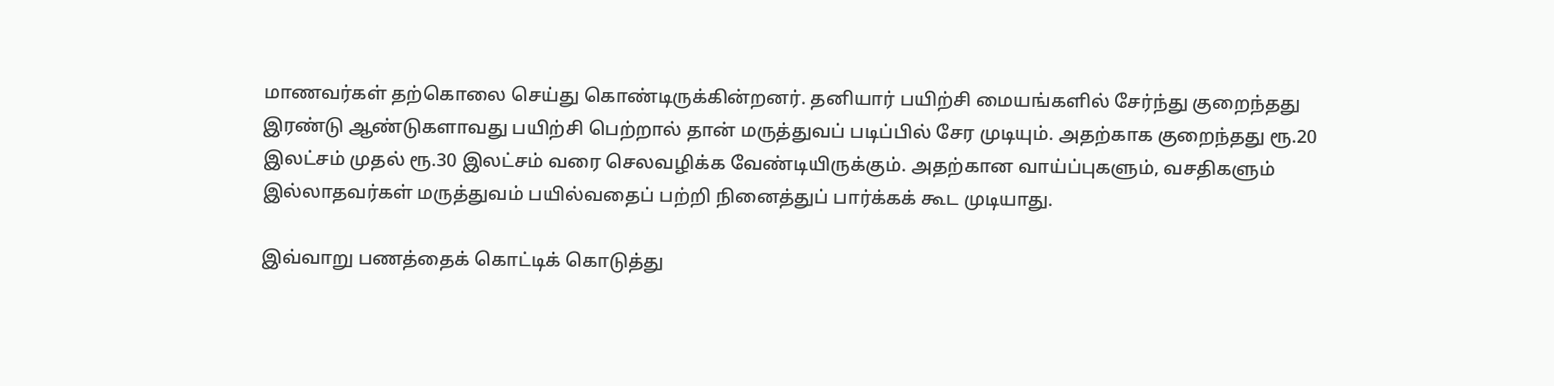மாணவர்கள் தற்கொலை செய்து கொண்டிருக்கின்றனர். தனியார் பயிற்சி மையங்களில் சேர்ந்து குறைந்தது இரண்டு ஆண்டுகளாவது பயிற்சி பெற்றால் தான் மருத்துவப் படிப்பில் சேர முடியும். அதற்காக குறைந்தது ரூ.20 இலட்சம் முதல் ரூ.30 இலட்சம் வரை செலவழிக்க வேண்டியிருக்கும். அதற்கான வாய்ப்புகளும், வசதிகளும் இல்லாதவர்கள் மருத்துவம் பயில்வதைப் பற்றி நினைத்துப் பார்க்கக் கூட முடியாது.

இவ்வாறு பணத்தைக் கொட்டிக் கொடுத்து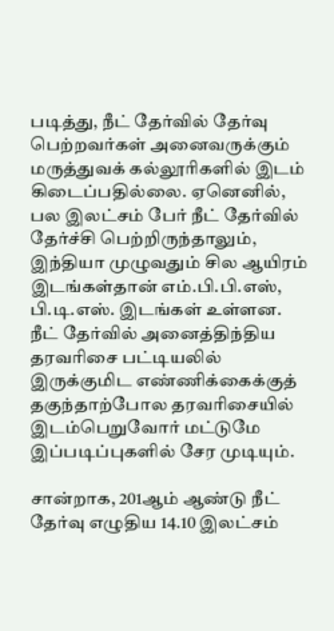படித்து, நீட் தேர்வில் தேர்வு பெற்றவர்கள் அனைவருக்கும் மருத்துவக் கல்லூரிகளில் இடம் கிடைப்பதில்லை. ஏனெனில், பல இலட்சம் பேர் நீட் தேர்வில் தேர்ச்சி பெற்றிருந்தாலும், இந்தியா முழுவதும் சில ஆயிரம் இடங்கள்தான் எம்.பி.பி.எஸ், பி.டி.எஸ். இடங்கள் உள்ளன. நீட் தேர்வில் அனைத்திந்திய தரவரிசை பட்டியலில் இருக்குமிட எண்ணிக்கைக்குத் தகுந்தாற்போல தரவரிசையில் இடம்பெறுவோர் மட்டுமே இப்படிப்புகளில் சேர முடியும்.

சான்றாக, 201ஆம் ஆண்டு நீட் தேர்வு எழுதிய 14.10 இலட்சம்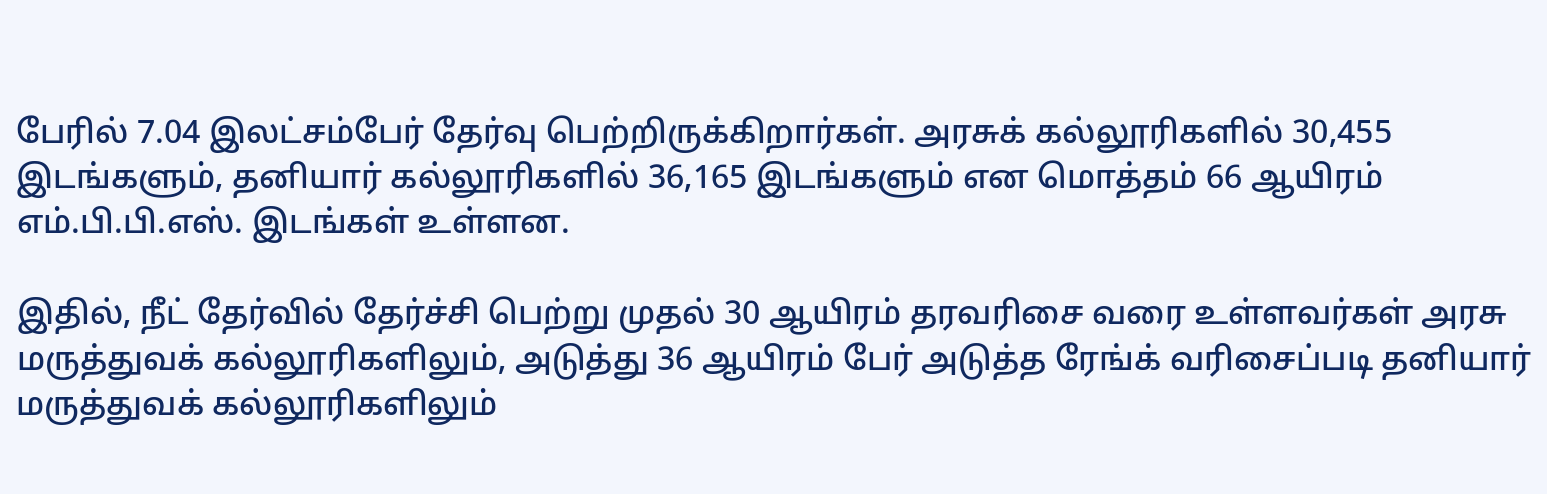பேரில் 7.04 இலட்சம்பேர் தேர்வு பெற்றிருக்கிறார்கள். அரசுக் கல்லூரிகளில் 30,455 இடங்களும், தனியார் கல்லூரிகளில் 36,165 இடங்களும் என மொத்தம் 66 ஆயிரம் எம்.பி.பி.எஸ். இடங்கள் உள்ளன.

இதில், நீட் தேர்வில் தேர்ச்சி பெற்று முதல் 30 ஆயிரம் தரவரிசை வரை உள்ளவர்கள் அரசு மருத்துவக் கல்லூரிகளிலும், அடுத்து 36 ஆயிரம் பேர் அடுத்த ரேங்க் வரிசைப்படி தனியார் மருத்துவக் கல்லூரிகளிலும்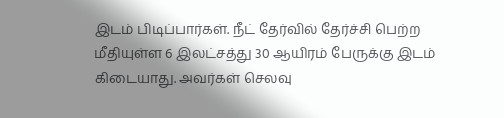இடம் பிடிப்பார்கள். நீட் தேர்வில் தேர்ச்சி பெற்ற மீதியுள்ள 6 இலட்சத்து 30 ஆயிரம் பேருக்கு இடம் கிடையாது. அவர்கள் செலவு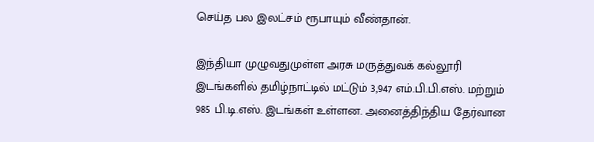செய்த பல இலட்சம் ரூபாயும் வீண்தான்.

இந்தியா முழுவதுமுள்ள அரசு மருத்துவக் கல்லூரி இடங்களில் தமிழ்நாட்டில் மட்டும் 3,947 எம்.பி.பி.எஸ். மற்றும் 985 பி.டி.எஸ். இடங்கள் உள்ளன. அனைத்திந்திய தேர்வான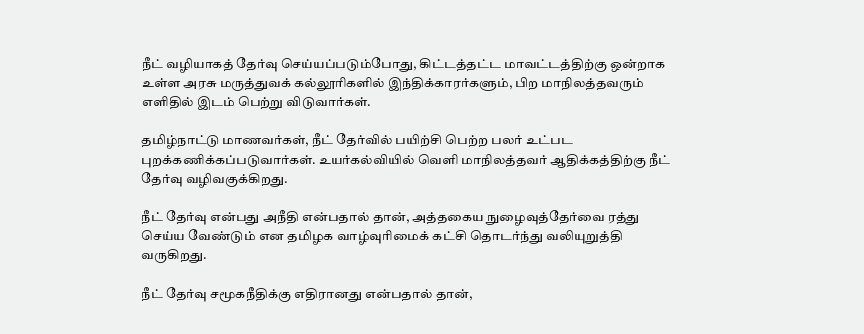நீட் வழியாகத் தேர்வு செய்யப்படும்போது, கிட்டத்தட்ட மாவட்டத்திற்கு ஒன்றாக உள்ள அரசு மருத்துவக் கல்லூரிகளில் இந்திக்காரர்களும், பிற மாநிலத்தவரும் எளிதில் இடம் பெற்று விடுவார்கள்.

தமிழ்நாட்டு மாணவர்கள், நீட் தேர்வில் பயிற்சி பெற்ற பலர் உட்பட புறக்கணிக்கப்படுவார்கள். உயர்கல்வியில் வெளி மாநிலத்தவர் ஆதிக்கத்திற்கு நீட் தேர்வு வழிவகுக்கிறது.

நீட் தேர்வு என்பது அநீதி என்பதால் தான், அத்தகைய நுழைவுத்தேர்வை ரத்து செய்ய வேண்டும் என தமிழக வாழ்வுரிமைக் கட்சி தொடர்ந்து வலியுறுத்தி வருகிறது.

நீட் தேர்வு சமூகநீதிக்கு எதிரானது என்பதால் தான்,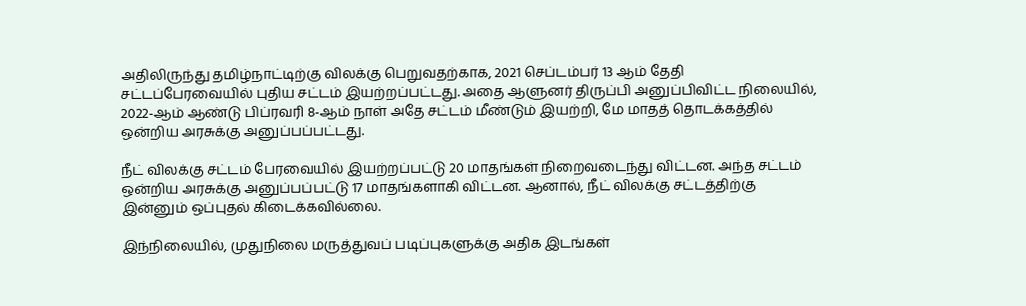அதிலிருந்து தமிழ்நாட்டிற்கு விலக்கு பெறுவதற்காக, 2021 செப்டம்பர் 13 ஆம் தேதி சட்டப்பேரவையில் புதிய சட்டம் இயற்றப்பட்டது. அதை ஆளுனர் திருப்பி அனுப்பிவிட்ட நிலையில், 2022-ஆம் ஆண்டு பிப்ரவரி 8-ஆம் நாள் அதே சட்டம் மீண்டும் இயற்றி, மே மாதத் தொடக்கத்தில் ஒன்றிய அரசுக்கு அனுப்பப்பட்டது.

நீட் விலக்கு சட்டம் பேரவையில் இயற்றப்பட்டு 20 மாதங்கள் நிறைவடைந்து விட்டன. அந்த சட்டம் ஒன்றிய அரசுக்கு அனுப்பப்பட்டு 17 மாதங்களாகி விட்டன. ஆனால், நீட் விலக்கு சட்டத்திற்கு இன்னும் ஒப்புதல் கிடைக்கவில்லை.

இந்நிலையில், முதுநிலை மருத்துவப் படிப்புகளுக்கு அதிக இடங்கள்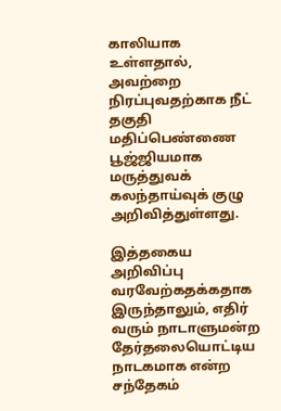காலியாக உள்ளதால், அவற்றை நிரப்புவதற்காக நீட் தகுதி மதிப்பெண்ணை பூஜ்ஜியமாக மருத்துவக் கலந்தாய்வுக் குழு அறிவித்துள்ளது.

இத்தகைய அறிவிப்பு வரவேற்கதக்கதாக இருந்தாலும், எதிர் வரும் நாடாளுமன்ற தேர்தலையொட்டிய நாடகமாக என்ற சந்தேகம்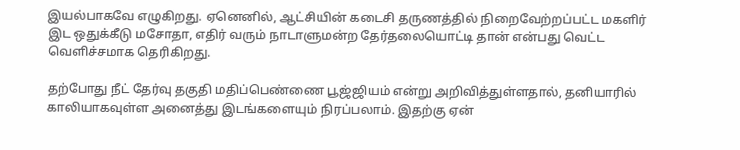இயல்பாகவே எழுகிறது. ஏனெனில், ஆட்சியின் கடைசி தருணத்தில் நிறைவேற்றப்பட்ட மகளிர் இட ஒதுக்கீடு மசோதா, எதிர் வரும் நாடாளுமன்ற தேர்தலையொட்டி தான் என்பது வெட்ட வெளிச்சமாக தெரிகிறது.

தற்போது நீட் தேர்வு தகுதி மதிப்பெண்ணை பூஜ்ஜியம் என்று அறிவித்துள்ளதால், தனியாரில் காலியாகவுள்ள அனைத்து இடங்களையும் நிரப்பலாம். இதற்கு ஏன்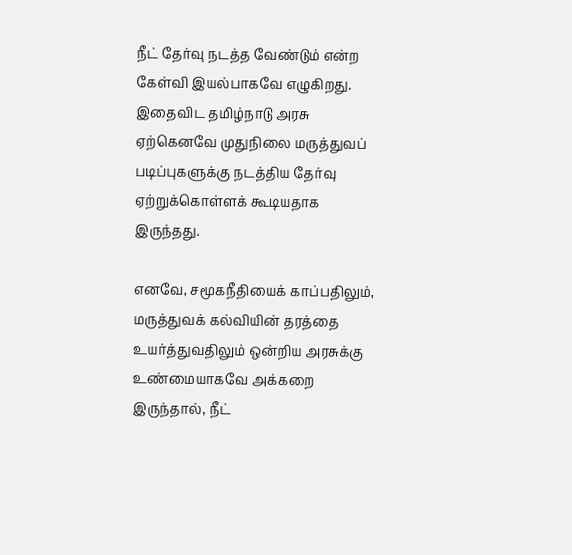நீட் தேர்வு நடத்த வேண்டும் என்ற கேள்வி இயல்பாகவே எழுகிறது. இதைவிட தமிழ்நாடு அரசு ஏற்கெனவே முதுநிலை மருத்துவப் படிப்புகளுக்கு நடத்திய தேர்வு ஏற்றுக்கொள்ளக் கூடியதாக இருந்தது.

எனவே, சமூகநீதியைக் காப்பதிலும், மருத்துவக் கல்வியின் தரத்தை உயர்த்துவதிலும் ஒன்றிய அரசுக்கு உண்மையாகவே அக்கறை இருந்தால், நீட்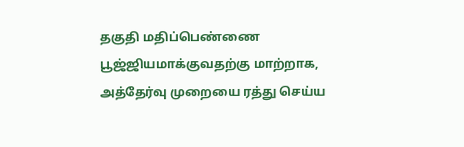தகுதி மதிப்பெண்ணை பூஜ்ஜியமாக்குவதற்கு மாற்றாக, அத்தேர்வு முறையை ரத்து செய்ய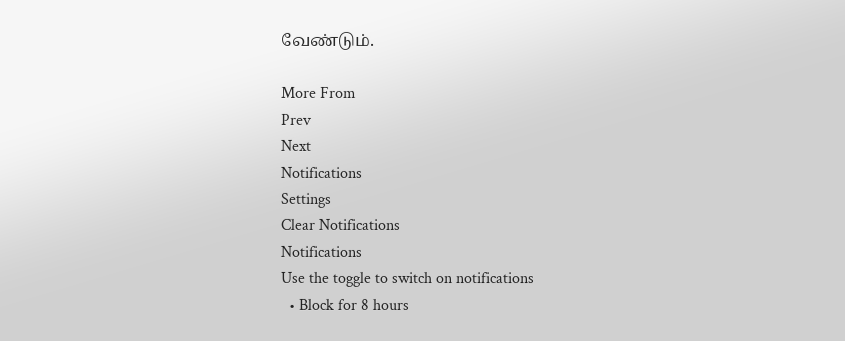வேண்டும்.

More From
Prev
Next
Notifications
Settings
Clear Notifications
Notifications
Use the toggle to switch on notifications
  • Block for 8 hours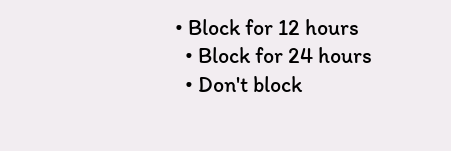• Block for 12 hours
  • Block for 24 hours
  • Don't block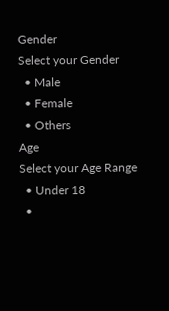Gender
Select your Gender
  • Male
  • Female
  • Others
Age
Select your Age Range
  • Under 18
  •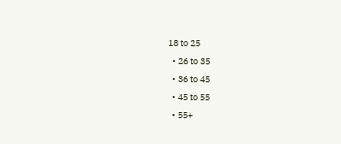18 to 25
  • 26 to 35
  • 36 to 45
  • 45 to 55
  • 55+